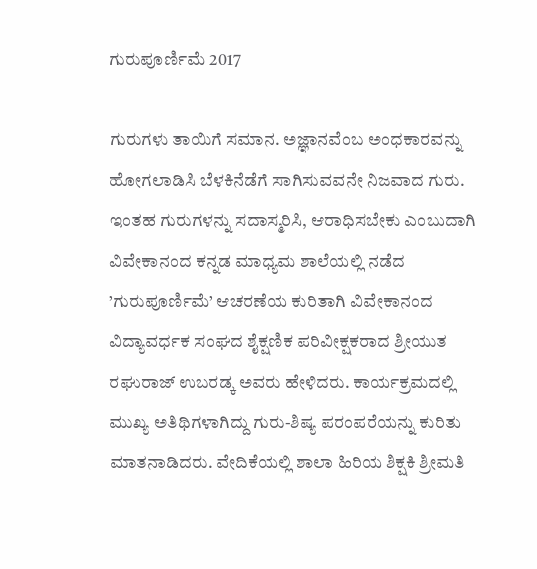ಗುರುಪೂರ್ಣಿಮೆ 2017

ಗುರುಗಳು ತಾಯಿಗೆ ಸಮಾನ. ಅಜ್ಞಾನವೆಂಬ ಅಂಧಕಾರವನ್ನು ಹೋಗಲಾಡಿಸಿ ಬೆಳಕಿನೆಡೆಗೆ ಸಾಗಿಸುವವನೇ ನಿಜವಾದ ಗುರು. ಇಂತಹ ಗುರುಗಳನ್ನು ಸದಾಸ್ಮರಿಸಿ, ಆರಾಧಿಸಬೇಕು ಎಂಬುದಾಗಿ ವಿವೇಕಾನಂದ ಕನ್ನಡ ಮಾಧ್ಯಮ ಶಾಲೆಯಲ್ಲಿ ನಡೆದ ’ಗುರುಪೂರ್ಣಿಮೆ’ ಆಚರಣೆಯ ಕುರಿತಾಗಿ ವಿವೇಕಾನಂದ ವಿದ್ಯಾವರ್ಧಕ ಸಂಘದ ಶೈಕ್ಷಣಿಕ ಪರಿವೀಕ್ಷಕರಾದ ಶ್ರೀಯುತ ರಘುರಾಜ್ ಉಬರಡ್ಕ ಅವರು ಹೇಳಿದರು. ಕಾರ್ಯಕ್ರಮದಲ್ಲಿ ಮುಖ್ಯ ಅತಿಥಿಗಳಾಗಿದ್ದು ಗುರು-ಶಿಷ್ಯ ಪರಂಪರೆಯನ್ನು ಕುರಿತು ಮಾತನಾಡಿದರು. ವೇದಿಕೆಯಲ್ಲಿ ಶಾಲಾ ಹಿರಿಯ ಶಿಕ್ಷಕಿ ಶ್ರೀಮತಿ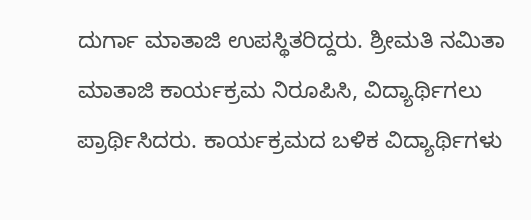ದುರ್ಗಾ ಮಾತಾಜಿ ಉಪಸ್ಥಿತರಿದ್ದರು. ಶ್ರೀಮತಿ ನಮಿತಾ ಮಾತಾಜಿ ಕಾರ್ಯಕ್ರಮ ನಿರೂಪಿಸಿ, ವಿದ್ಯಾರ್ಥಿಗಲು ಪ್ರಾರ್ಥಿಸಿದರು. ಕಾರ್ಯಕ್ರಮದ ಬಳಿಕ ವಿದ್ಯಾರ್ಥಿಗಳು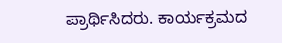ಪ್ರಾರ್ಥಿಸಿದರು. ಕಾರ್ಯಕ್ರಮದ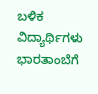ಬಳಿಕ ವಿದ್ಯಾರ್ಥಿಗಳು ಭಾರತಾಂಬೆಗೆ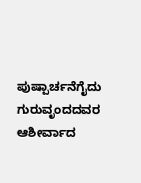ಪುಷ್ಪಾರ್ಚನೆಗೈದು ಗುರುವೃಂದದವರ ಆಶೀರ್ವಾದ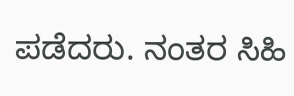ಪಡೆದರು. ನಂತರ ಸಿಹಿ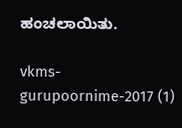ಹಂಚಲಾಯಿತು.

vkms-gurupoornime-2017 (1)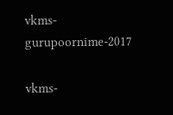vkms-gurupoornime-2017

vkms-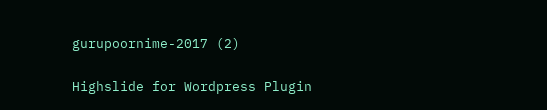gurupoornime-2017 (2)

Highslide for Wordpress Plugin